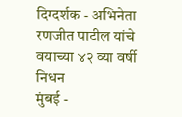दिग्दर्शक - अभिनेता रणजीत पाटील यांचे वयाच्या ४२ व्या वर्षी निधन
मुंबई -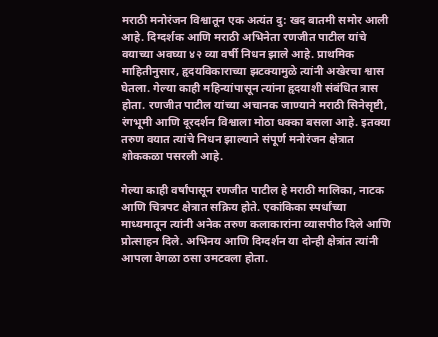मराठी मनोरंजन विश्वातून एक अत्यंत दु: खद बातमी समोर आली आहे. दिग्दर्शक आणि मराठी अभिनेता रणजीत पाटील यांचे वयाच्या अवघ्या ४२ व्या वर्षी निधन झाले आहे. प्राथमिक माहितीनुसार, हृदयविकाराच्या झटक्यामुळे त्यांनी अखेरचा श्वास घेतला. गेल्या काही महिन्यांपासून त्यांना हृदयाशी संबंधित त्रास होता. रणजीत पाटील यांच्या अचानक जाण्याने मराठी सिनेसृष्टी, रंगभूमी आणि दूरदर्शन विश्वाला मोठा धक्का बसला आहे. इतक्या तरुण वयात त्यांचे निधन झाल्याने संपूर्ण मनोरंजन क्षेत्रात शोककळा पसरली आहे.

गेल्या काही वर्षांपासून रणजीत पाटील हे मराठी मालिका, नाटक आणि चित्रपट क्षेत्रात सक्रिय होते. एकांकिका स्पर्धांच्या माध्यमातून त्यांनी अनेक तरुण कलाकारांना व्यासपीठ दिले आणि प्रोत्साहन दिले. अभिनय आणि दिग्दर्शन या दोन्ही क्षेत्रांत त्यांनी आपला वेगळा ठसा उमटवला होता.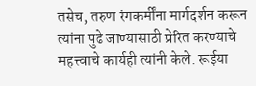तसेच, तरुण रंगकर्मींना मार्गदर्शन करून त्यांना पुढे जाण्यासाठी प्रेरित करण्याचे महत्त्वाचे कार्यही त्यांनी केले. रूईया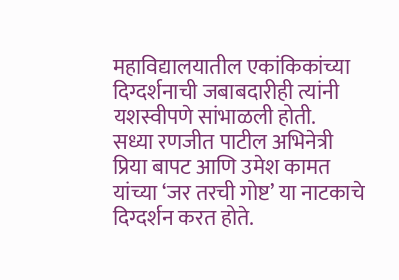महाविद्यालयातील एकांकिकांच्या दिग्दर्शनाची जबाबदारीही त्यांनी यशस्वीपणे सांभाळली होती.
सध्या रणजीत पाटील अभिनेत्री प्रिया बापट आणि उमेश कामत यांच्या ‘जर तरची गोष्ट’ या नाटकाचे दिग्दर्शन करत होते.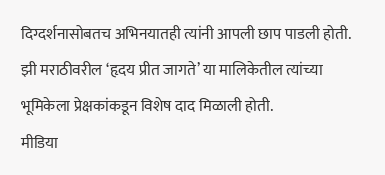दिग्दर्शनासोबतच अभिनयातही त्यांनी आपली छाप पाडली होती. झी मराठीवरील ‘हृदय प्रीत जागते’ या मालिकेतील त्यांच्या भूमिकेला प्रेक्षकांकडून विशेष दाद मिळाली होती.
मीडिया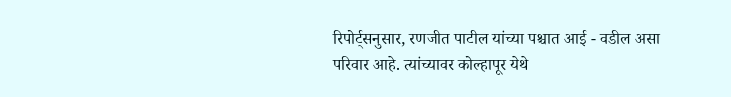रिपोर्ट्सनुसार, रणजीत पाटील यांच्या पश्चात आई - वडील असा परिवार आहे. त्यांच्यावर कोल्हापूर येथे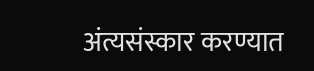अंत्यसंस्कार करण्यात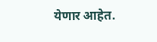येणार आहेत.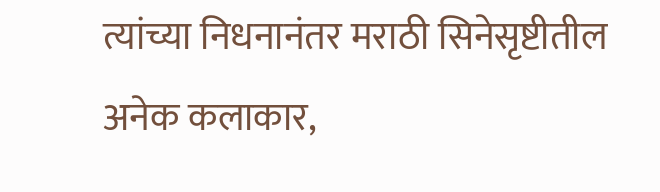त्यांच्या निधनानंतर मराठी सिनेसृष्टीतील अनेक कलाकार,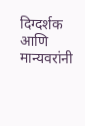दिग्दर्शक आणि मान्यवरांनी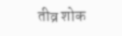तीव्र शोक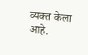व्यक्त केला आहे.